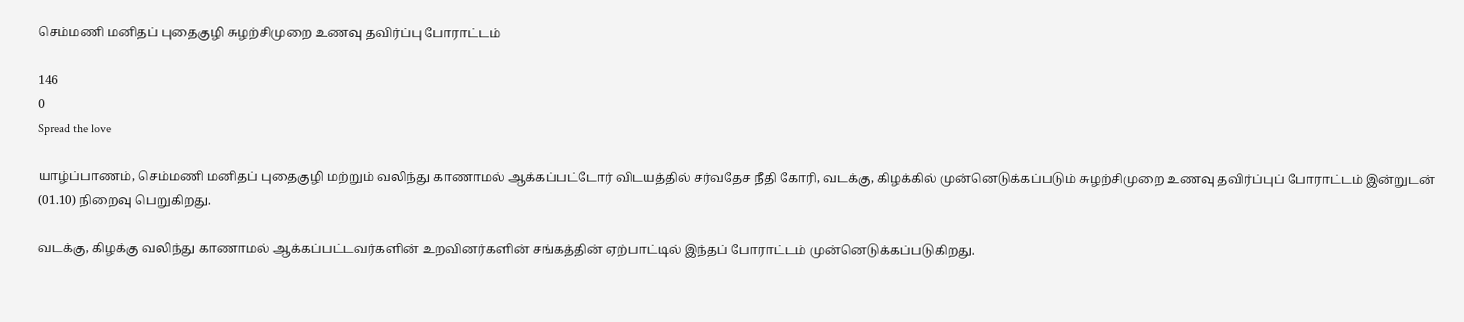செம்மணி மனிதப் புதைகுழி சுழற்சிமுறை உணவு தவிர்ப்பு போராட்டம்

146
0
Spread the love

யாழ்ப்பாணம், செம்மணி மனிதப் புதைகுழி மற்றும் வலிந்து காணாமல் ஆக்கப்பட்டோர் விடயத்தில் சர்வதேச நீதி கோரி, வடக்கு, கிழக்கில் முன்னெடுக்கப்படும் சுழற்சிமுறை உணவு தவிர்ப்புப் போராட்டம் இன்றுடன் (01.10) நிறைவு பெறுகிறது.

வடக்கு, கிழக்கு வலிந்து காணாமல் ஆக்கப்பட்டவர்களின் உறவினர்களின் சங்கத்தின் ஏற்பாட்டில் இந்தப் போராட்டம் முன்னெடுக்கப்படுகிறது.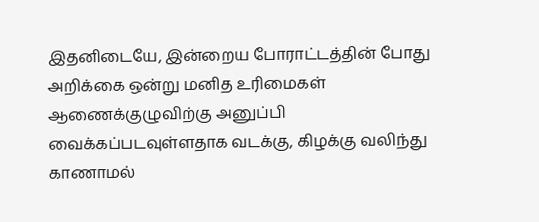இதனிடையே, இன்றைய போராட்டத்தின் போது அறிக்கை ஒன்று மனித உரிமைகள் ஆணைக்குழுவிற்கு அனுப்பி வைக்கப்படவுள்ளதாக வடக்கு, கிழக்கு வலிந்து காணாமல்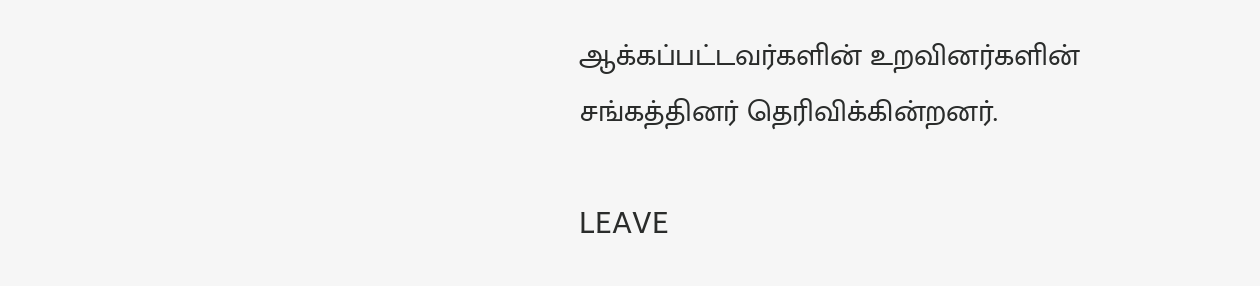ஆக்கப்பட்டவர்களின் உறவினர்களின் சங்கத்தினர் தெரிவிக்கின்றனர்.

LEAVE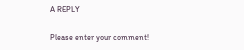A REPLY

Please enter your comment!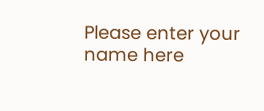Please enter your name here